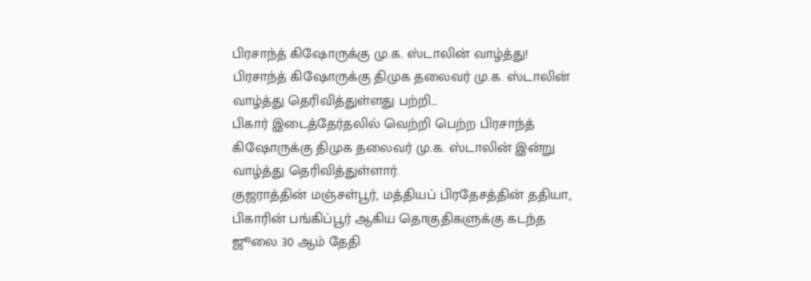பிரசாந்த் கிஷோருக்கு மு.க. ஸ்டாலின் வாழ்த்து!
பிரசாந்த் கிஷோருக்கு திமுக தலைவர் மு.க. ஸ்டாலின் வாழ்த்து தெரிவித்துள்ளது பற்றி...
பிகார் இடைத்தேர்தலில் வெற்றி பெற்ற பிரசாந்த் கிஷோருக்கு திமுக தலைவர் மு.க. ஸ்டாலின் இன்று வாழ்த்து தெரிவித்துள்ளார்.
குஜராத்தின் மஞ்சள்பூர், மத்தியப் பிரதேசத்தின் ததியா, பிகாரின் பங்கிப்பூர் ஆகிய தொகுதிகளுக்கு கடந்த ஜூலை 30 ஆம் தேதி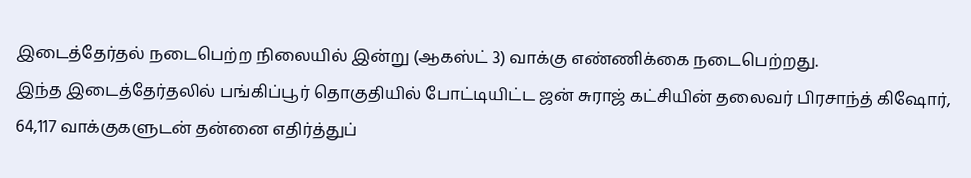இடைத்தேர்தல் நடைபெற்ற நிலையில் இன்று (ஆகஸ்ட் 3) வாக்கு எண்ணிக்கை நடைபெற்றது.
இந்த இடைத்தேர்தலில் பங்கிப்பூர் தொகுதியில் போட்டியிட்ட ஜன் சுராஜ் கட்சியின் தலைவர் பிரசாந்த் கிஷோர், 64,117 வாக்குகளுடன் தன்னை எதிர்த்துப்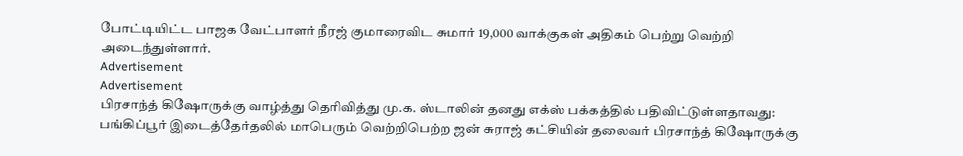போட்டியிட்ட பாஜக வேட்பாளர் நீரஜ் குமாரைவிட சுமார் 19,000 வாக்குகள் அதிகம் பெற்று வெற்றி அடைந்துள்ளார்.
Advertisement
Advertisement
பிரசாந்த் கிஷோருக்கு வாழ்த்து தெரிவித்து மு.க. ஸ்டாலின் தனது எக்ஸ் பக்கத்தில் பதிவிட்டுள்ளதாவது:
பங்கிப்பூர் இடைத்தேர்தலில் மாபெரும் வெற்றிபெற்ற ஜன் சுராஜ் கட்சியின் தலைவர் பிரசாந்த் கிஷோருக்கு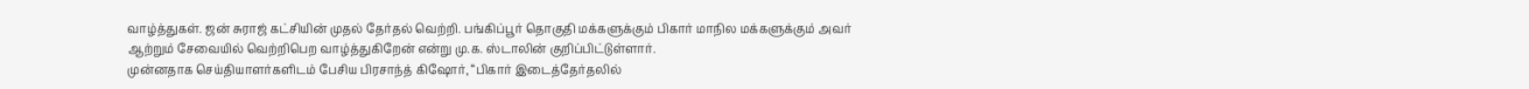வாழ்த்துகள். ஜன் சுராஜ் கட்சியின் முதல் தேர்தல் வெற்றி. பங்கிப்பூர் தொகுதி மக்களுக்கும் பிகார் மாநில மக்களுக்கும் அவர் ஆற்றும் சேவையில் வெற்றிபெற வாழ்த்துகிறேன் என்று மு.க. ஸ்டாலின் குறிப்பிட்டுள்ளார்.
முன்னதாக செய்தியாளர்களிடம் பேசிய பிரசாந்த் கிஷோர், “பிகார் இடைத்தேர்தலில்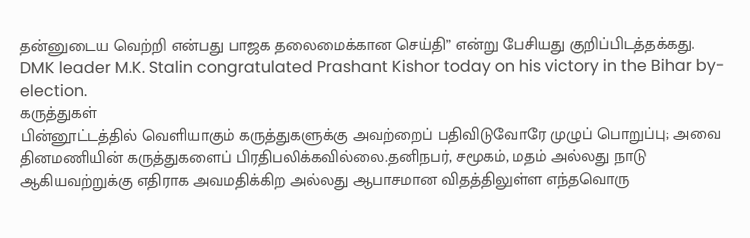தன்னுடைய வெற்றி என்பது பாஜக தலைமைக்கான செய்தி” என்று பேசியது குறிப்பிடத்தக்கது.
DMK leader M.K. Stalin congratulated Prashant Kishor today on his victory in the Bihar by-election.
கருத்துகள்
பின்னூட்டத்தில் வெளியாகும் கருத்துகளுக்கு அவற்றைப் பதிவிடுவோரே முழுப் பொறுப்பு; அவை தினமணியின் கருத்துகளைப் பிரதிபலிக்கவில்லை.தனிநபர், சமூகம், மதம் அல்லது நாடு ஆகியவற்றுக்கு எதிராக அவமதிக்கிற அல்லது ஆபாசமான விதத்திலுள்ள எந்தவொரு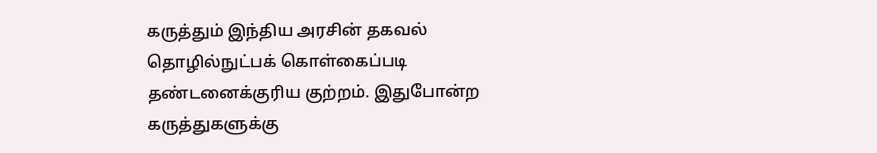கருத்தும் இந்திய அரசின் தகவல் தொழில்நுட்பக் கொள்கைப்படி தண்டனைக்குரிய குற்றம். இதுபோன்ற கருத்துகளுக்கு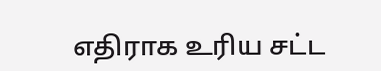எதிராக உரிய சட்ட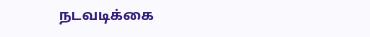நடவடிக்கை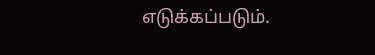எடுக்கப்படும்.